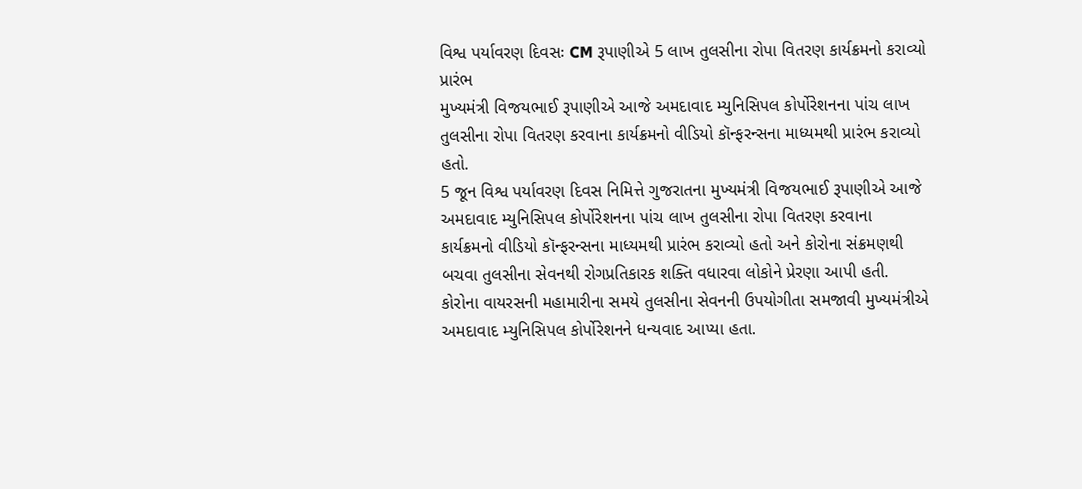વિશ્વ પર્યાવરણ દિવસઃ CM રૂપાણીએ 5 લાખ તુલસીના રોપા વિતરણ કાર્યક્રમનો કરાવ્યો પ્રારંભ
મુખ્યમંત્રી વિજયભાઈ રૂપાણીએ આજે અમદાવાદ મ્યુનિસિપલ કોર્પોરેશનના પાંચ લાખ તુલસીના રોપા વિતરણ કરવાના કાર્યક્રમનો વીડિયો કૉન્ફરન્સના માધ્યમથી પ્રારંભ કરાવ્યો હતો.
5 જૂન વિશ્વ પર્યાવરણ દિવસ નિમિત્તે ગુજરાતના મુખ્યમંત્રી વિજયભાઈ રૂપાણીએ આજે અમદાવાદ મ્યુનિસિપલ કોર્પોરેશનના પાંચ લાખ તુલસીના રોપા વિતરણ કરવાના કાર્યક્રમનો વીડિયો કૉન્ફરન્સના માધ્યમથી પ્રારંભ કરાવ્યો હતો અને કોરોના સંક્રમણથી બચવા તુલસીના સેવનથી રોગપ્રતિકારક શક્તિ વધારવા લોકોને પ્રેરણા આપી હતી. કોરોના વાયરસની મહામારીના સમયે તુલસીના સેવનની ઉપયોગીતા સમજાવી મુખ્યમંત્રીએ અમદાવાદ મ્યુનિસિપલ કોર્પોરેશનને ધન્યવાદ આપ્યા હતા.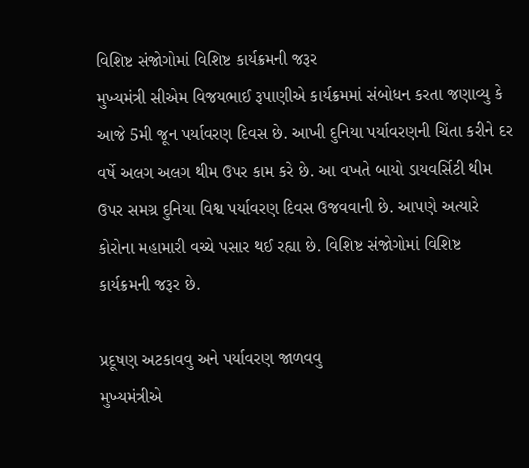વિશિષ્ટ સંજોગોમાં વિશિષ્ટ કાર્યક્રમની જરૂર
મુખ્યમંત્રી સીએમ વિજયભાઈ રૂપાણીએ કાર્યક્રમમાં સંબોધન કરતા જણાવ્યુ કે આજે 5મી જૂન પર્યાવરણ દિવસ છે. આખી દુનિયા પર્યાવરણની ચિંતા કરીને દર વર્ષે અલગ અલગ થીમ ઉપર કામ કરે છે. આ વખતે બાયો ડાયવર્સિટી થીમ ઉપર સમગ્ર દુનિયા વિશ્વ પર્યાવરણ દિવસ ઉજવવાની છે. આપણે અત્યારે કોરોના મહામારી વચ્ચે પસાર થઈ રહ્યા છે. વિશિષ્ટ સંજોગોમાં વિશિષ્ટ કાર્યક્રમની જરૂર છે.

પ્રદૂષણ અટકાવવુ અને પર્યાવરણ જાળવવુ
મુખ્યમંત્રીએ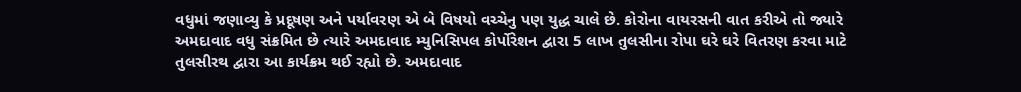વધુમાં જણાવ્યુ કે પ્રદૂષણ અને પર્યાવરણ એ બે વિષયો વચ્ચેનુ પણ યુદ્ધ ચાલે છે. કોરોના વાયરસની વાત કરીએ તો જ્યારે અમદાવાદ વધુ સંક્રમિત છે ત્યારે અમદાવાદ મ્યુનિસિપલ કોર્પોરેશન દ્વારા 5 લાખ તુલસીના રોપા ઘરે ઘરે વિતરણ કરવા માટે તુલસીરથ દ્વારા આ કાર્યક્રમ થઈ રહ્યો છે. અમદાવાદ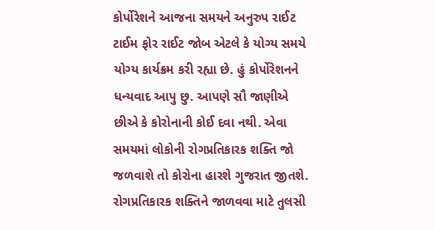કોર્પોરેશને આજના સમયને અનુરુપ રાઈટ ટાઈમ ફોર રાઈટ જોબ એટલે કે યોગ્ય સમયે યોગ્ય કાર્યક્રમ કરી રહ્યા છે. હું કોર્પોરેશનને ધન્યવાદ આપુ છુ. આપણે સૌ જાણીએ છીએ કે કોરોનાની કોઈ દવા નથી. એવા સમયમાં લોકોની રોગપ્રતિકારક શક્તિ જો જળવાશે તો કોરોના હારશે ગુજરાત જીતશે. રોગપ્રતિકારક શક્તિને જાળવવા માટે તુલસી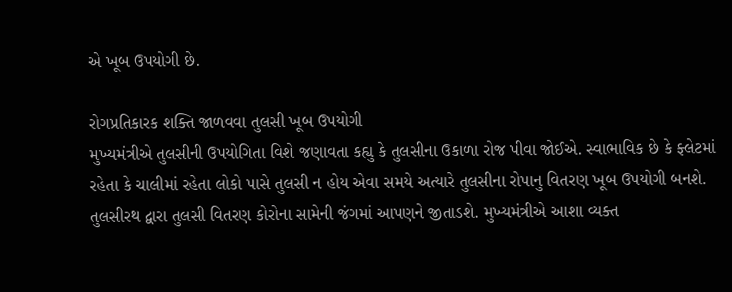એ ખૂબ ઉપયોગી છે.

રોગપ્રતિકારક શક્તિ જાળવવા તુલસી ખૂબ ઉપયોગી
મુખ્યમંત્રીએ તુલસીની ઉપયોગિતા વિશે જણાવતા કહ્યુ કે તુલસીના ઉકાળા રોજ પીવા જોઈએ. સ્વાભાવિક છે કે ફ્લેટમાં રહેતા કે ચાલીમાં રહેતા લોકો પાસે તુલસી ન હોય એવા સમયે અત્યારે તુલસીના રોપાનુ વિતરણ ખૂબ ઉપયોગી બનશે. તુલસીરથ દ્વારા તુલસી વિતરણ કોરોના સામેની જંગમાં આપણને જીતાડશે. મુખ્યમંત્રીએ આશા વ્યક્ત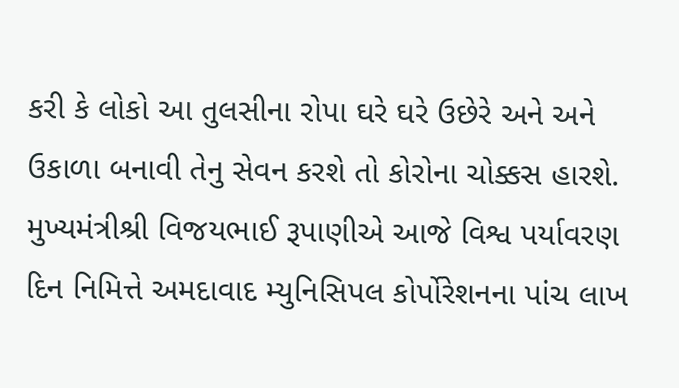કરી કે લોકો આ તુલસીના રોપા ઘરે ઘરે ઉછેરે અને અને ઉકાળા બનાવી તેનુ સેવન કરશે તો કોરોના ચોક્કસ હારશે.
મુખ્યમંત્રીશ્રી વિજયભાઈ રૂપાણીએ આજે વિશ્વ પર્યાવરણ દિન નિમિત્તે અમદાવાદ મ્યુનિસિપલ કોર્પોરેશનના પાંચ લાખ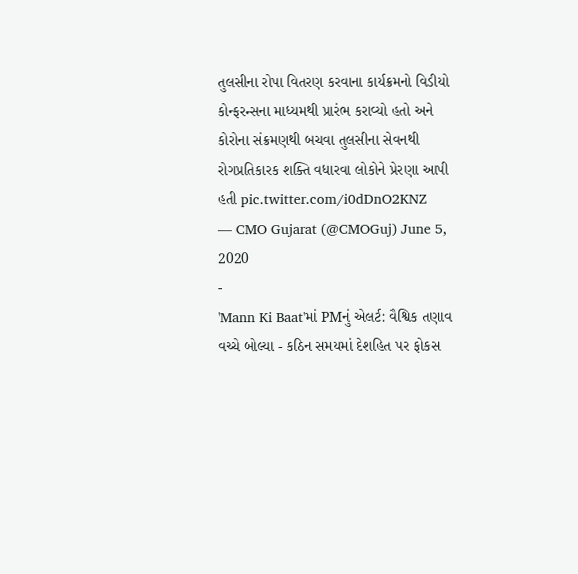તુલસીના રોપા વિતરણ કરવાના કાર્યક્રમનો વિડીયો કોન્ફરન્સના માધ્યમથી પ્રારંભ કરાવ્યો હતો અને કોરોના સંક્રમણથી બચવા તુલસીના સેવનથી રોગપ્રતિકારક શક્તિ વધારવા લોકોને પ્રેરણા આપી હતી pic.twitter.com/i0dDnO2KNZ
— CMO Gujarat (@CMOGuj) June 5, 2020
-
'Mann Ki Baat'માં PMનું એલર્ટ: વૈશ્વિક તણાવ વચ્ચે બોલ્યા - કઠિન સમયમાં દેશહિત પર ફોકસ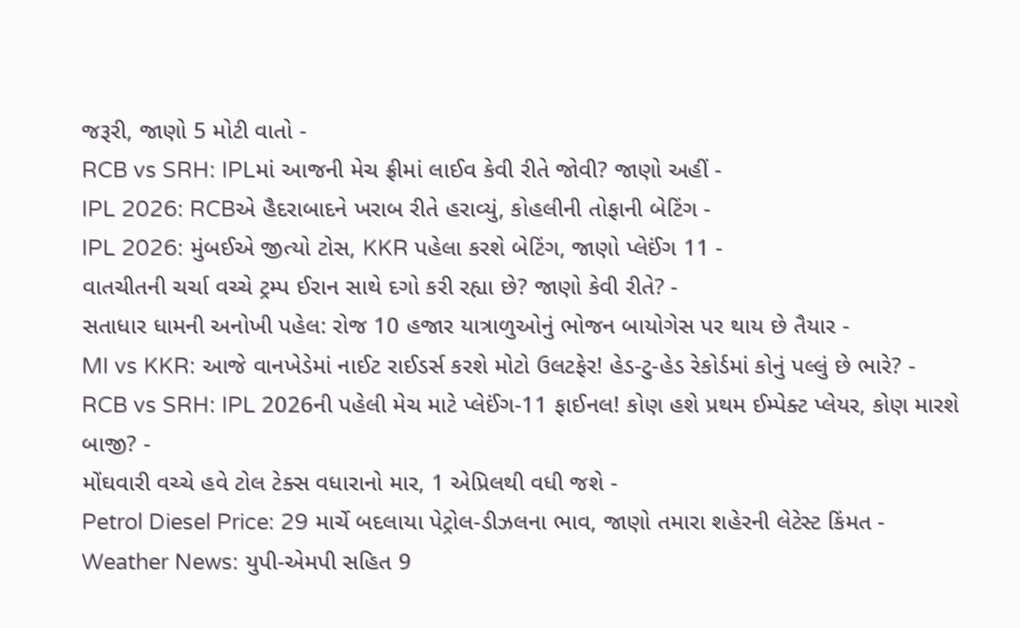જરૂરી, જાણો 5 મોટી વાતો -
RCB vs SRH: IPLમાં આજની મેચ ફ્રીમાં લાઈવ કેવી રીતે જોવી? જાણો અહીં -
IPL 2026: RCBએ હૈદરાબાદને ખરાબ રીતે હરાવ્યું, કોહલીની તોફાની બેટિંગ -
IPL 2026: મુંબઈએ જીત્યો ટોસ, KKR પહેલા કરશે બેટિંગ, જાણો પ્લેઈંગ 11 -
વાતચીતની ચર્ચા વચ્ચે ટ્રમ્પ ઈરાન સાથે દગો કરી રહ્યા છે? જાણો કેવી રીતે? -
સતાધાર ધામની અનોખી પહેલ: રોજ 10 હજાર યાત્રાળુઓનું ભોજન બાયોગેસ પર થાય છે તૈયાર -
MI vs KKR: આજે વાનખેડેમાં નાઈટ રાઈડર્સ કરશે મોટો ઉલટફેર! હેડ-ટુ-હેડ રેકોર્ડમાં કોનું પલ્લું છે ભારે? -
RCB vs SRH: IPL 2026ની પહેલી મેચ માટે પ્લેઈંગ-11 ફાઈનલ! કોણ હશે પ્રથમ ઈમ્પેક્ટ પ્લેયર, કોણ મારશે બાજી? -
મોંઘવારી વચ્ચે હવે ટોલ ટેક્સ વધારાનો માર, 1 એપ્રિલથી વધી જશે -
Petrol Diesel Price: 29 માર્ચે બદલાયા પેટ્રોલ-ડીઝલના ભાવ, જાણો તમારા શહેરની લેટેસ્ટ કિંમત -
Weather News: યુપી-એમપી સહિત 9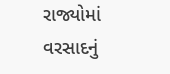રાજ્યોમાં વરસાદનું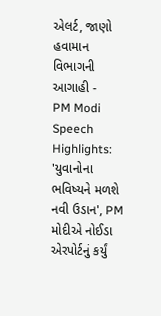એલર્ટ, જાણો હવામાન વિભાગની આગાહી -
PM Modi Speech Highlights: 'યુવાનોના ભવિષ્યને મળશે નવી ઉડાન', PM મોદીએ નોઈડા એરપોર્ટનું કર્યું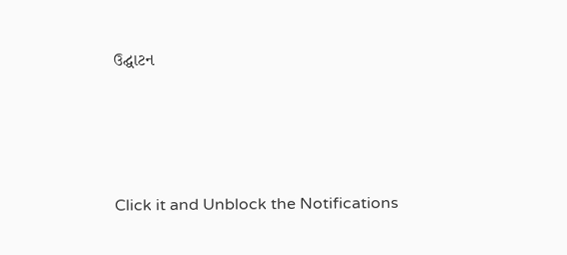ઉદ્ઘાટન






Click it and Unblock the Notifications